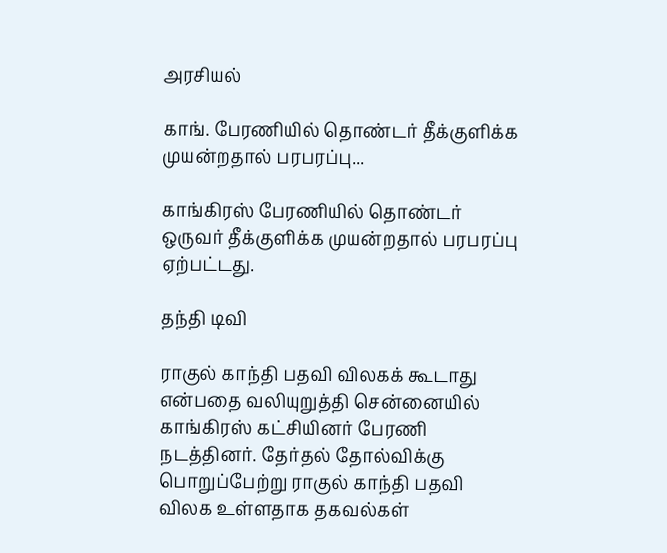அரசியல்

காங். பேரணியில் தொண்டர் தீக்குளிக்க முயன்றதால் பரபரப்பு...

காங்கிரஸ் பேரணியில் தொண்டர் ஒருவர் தீக்குளிக்க முயன்றதால் பரபரப்பு ஏற்பட்டது.

தந்தி டிவி

ராகுல் காந்தி பதவி விலகக் கூடாது என்பதை வலியுறுத்தி சென்னையில் காங்கிரஸ் கட்சியினர் பேரணி நடத்தினர். தேர்தல் தோல்விக்கு பொறுப்பேற்று ராகுல் காந்தி பதவி விலக உள்ளதாக தகவல்கள்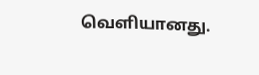வெளியானது.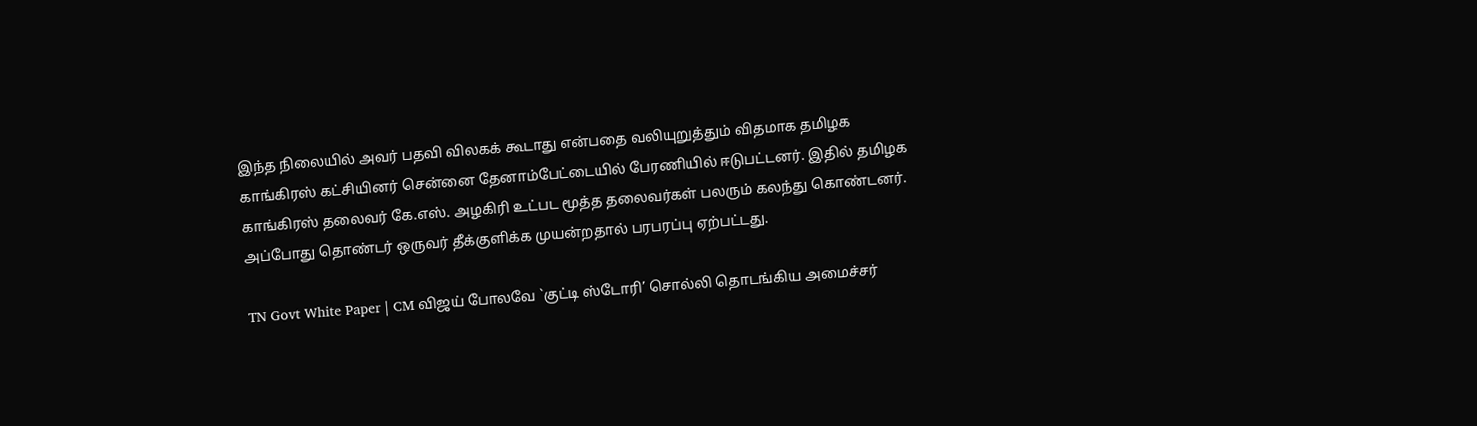இந்த நிலையில் அவர் பதவி விலகக் கூடாது என்பதை வலியுறுத்தும் விதமாக தமிழக காங்கிரஸ் கட்சியினர் சென்னை தேனாம்பேட்டையில் பேரணியில் ஈடுபட்டனர். இதில் தமிழக காங்கிரஸ் தலைவர் கே.எஸ். அழகிரி உட்பட மூத்த தலைவர்கள் பலரும் கலந்து கொண்டனர். அப்போது தொண்டர் ஒருவர் தீக்குளிக்க முயன்றதால் பரபரப்பு ஏற்பட்டது.

TN Govt White Paper | CM விஜய் போலவே `குட்டி ஸ்டோரி’ சொல்லி தொடங்கிய அமைச்சர்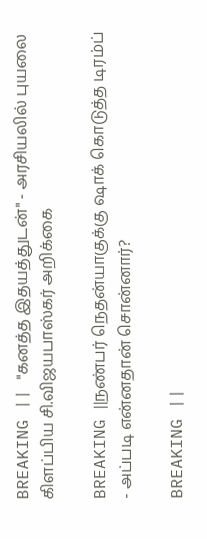BREAKING || "கனத்த இதயத்துடன்" - அரசியலில் புயலை கிளப்பிய சி.விஜயபாஸ்கர் அறிக்கை

BREAKING ||நண்பர் நெதன்யாகுக்கு ஷாக் கொடுத்த டிரம்ப் - அப்படி என்னதான் சொன்னார்?

BREAKING ||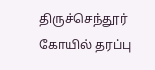திருச்செந்தூர் கோயில் தரப்பு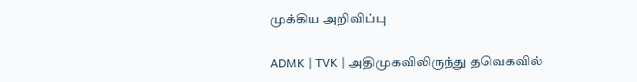முக்கிய அறிவிப்பு

ADMK | TVK | அதிமுகவிலிருந்து தவெகவில்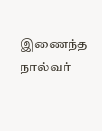இணைந்த நால்வர்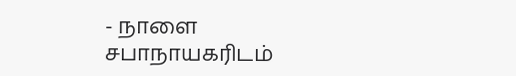- நாளை சபாநாயகரிடம்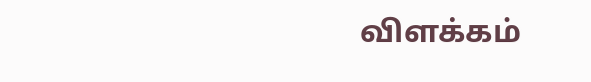விளக்கம்